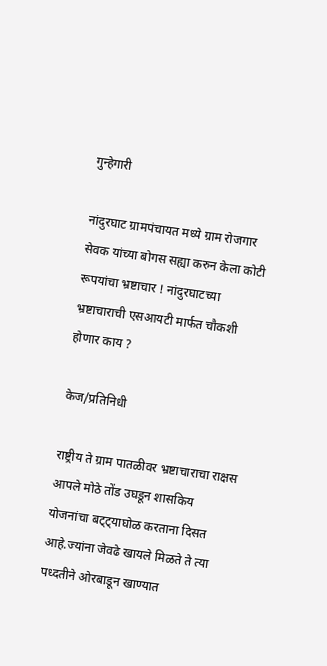गुन्हेगारी

नांदुरघाट ग्रामपंचायत मध्ये ग्राम रोजगार सेवक यांच्या बोगस सह्या करुन केला कोटी रूपयांचा भ्रष्टाचार ! नांदुरघाटच्या भ्रष्टाचाराची एसआयटी मार्फत चौकशी होणार काय ?

केज/प्रतिनिधी

राष्ट्रीय ते ग्राम पातळीवर भ्रष्टाचाराचा राक्षस आपले मोठे तोंड उघडून शासकिय योजनांचा बट्ट्याघोळ करताना दिसत आहे.ज्यांना जेवढे खायले मिळते ते त्या पध्दतीने ओरबाडून खाण्यात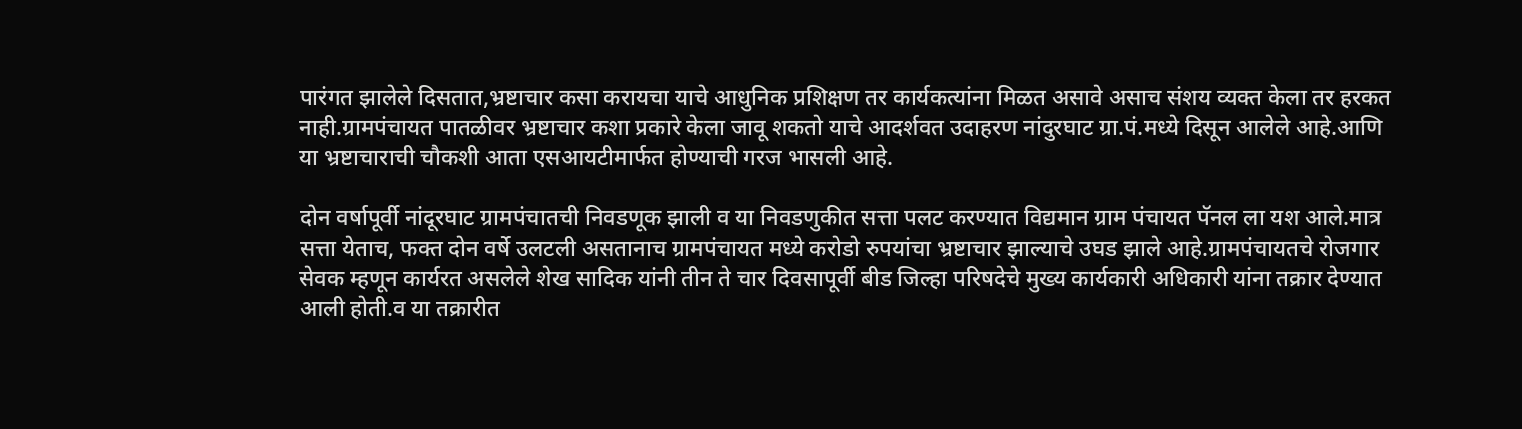पारंगत झालेले दिसतात,भ्रष्टाचार कसा करायचा याचे आधुनिक प्रशिक्षण तर कार्यकत्यांना मिळत असावे असाच संशय व्यक्त केला तर हरकत नाही.ग्रामपंचायत पातळीवर भ्रष्टाचार कशा प्रकारे केला जावू शकतो याचे आदर्शवत उदाहरण नांदुरघाट ग्रा.पं.मध्ये दिसून आलेले आहे.आणि या भ्रष्टाचाराची चौकशी आता एसआयटीमार्फत होण्याची गरज भासली आहे.

दोन वर्षापूर्वी नांदूरघाट ग्रामपंचातची निवडणूक झाली व या निवडणुकीत सत्ता पलट करण्यात विद्यमान ग्राम पंचायत पॅनल ला यश आले.मात्र सत्ता येताच, फक्त दोन वर्षे उलटली असतानाच ग्रामपंचायत मध्ये करोडो रुपयांचा भ्रष्टाचार झाल्याचे उघड झाले आहे.ग्रामपंचायतचे रोजगार सेवक म्हणून कार्यरत असलेले शेख सादिक यांनी तीन ते चार दिवसापूर्वी बीड जिल्हा परिषदेचे मुख्य कार्यकारी अधिकारी यांना तक्रार देण्यात आली होती.व या तक्रारीत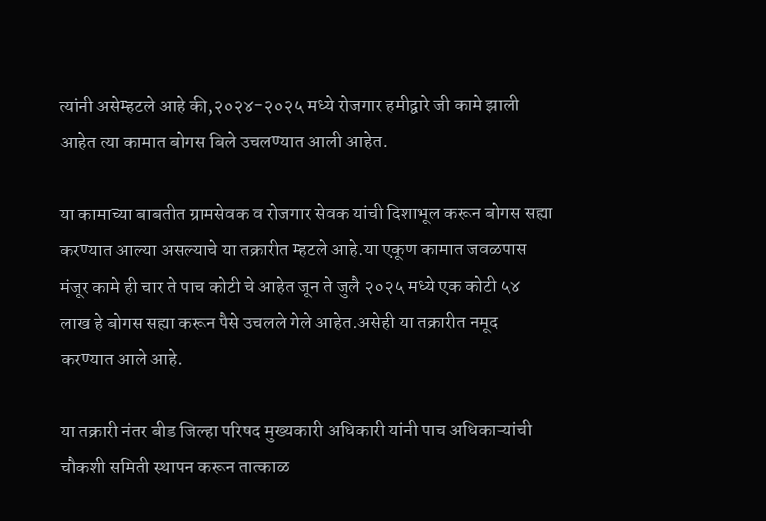त्यांनी असेम्हटले आहे की,२०२४-२०२५ मध्ये रोजगार हमीद्वारे जी कामे झाली आहेत त्या कामात बोगस बिले उचलण्यात आली आहेत.

या कामाच्या बाबतीत ग्रामसेवक व रोजगार सेवक यांची दिशाभूल करून बोगस सह्या करण्यात आल्या असल्याचे या तक्रारीत म्हटले आहे.या एकूण कामात जवळपास मंजूर कामे ही चार ते पाच कोटी चे आहेत जून ते जुलै २०२५ मध्ये एक कोटी ५४ लाख हे बोगस सह्या करून पैसे उचलले गेले आहेत.असेही या तक्रारीत नमूद करण्यात आले आहे.

या तक्रारी नंतर बीड जिल्हा परिषद मुख्यकारी अधिकारी यांनी पाच अधिकाऱ्यांची चौकशी समिती स्थापन करून तात्काळ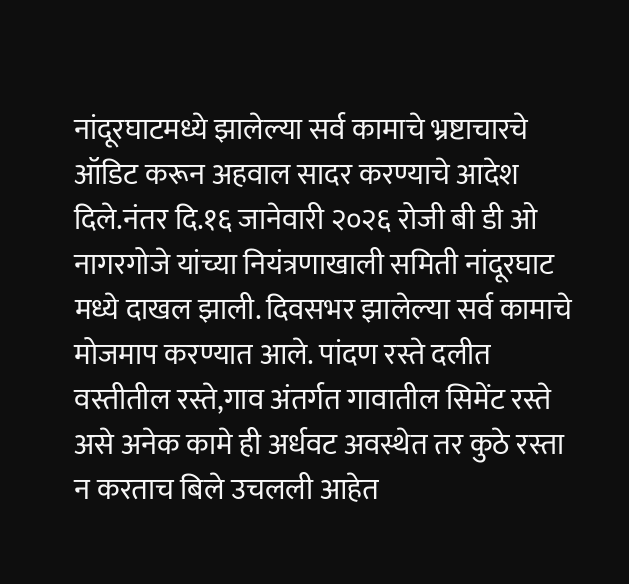नांदूरघाटमध्ये झालेल्या सर्व कामाचे भ्रष्टाचारचे ऑडिट करून अहवाल सादर करण्याचे आदेश दिले.नंतर दि.१६ जानेवारी २०२६ रोजी बी डी ओ नागरगोजे यांच्या नियंत्रणाखाली समिती नांदूरघाट मध्ये दाखल झाली. दिवसभर झालेल्या सर्व कामाचे मोजमाप करण्यात आले. पांदण रस्ते दलीत वस्तीतील रस्ते,गाव अंतर्गत गावातील सिमेंट रस्ते असे अनेक कामे ही अर्धवट अवस्थेत तर कुठे रस्ता न करताच बिले उचलली आहेत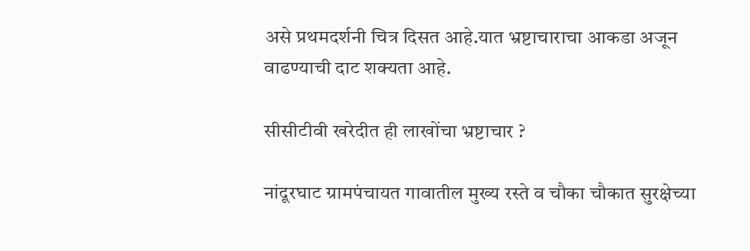असे प्रथमदर्शनी चित्र दिसत आहे.यात भ्रष्टाचाराचा आकडा अजून वाढण्याची दाट शक्यता आहे.

सीसीटीवी खरेदीत ही लाखोंचा भ्रष्टाचार ?

नांदूरघाट ग्रामपंचायत गावातील मुख्य रस्ते व चौका चौकात सुरक्षेच्या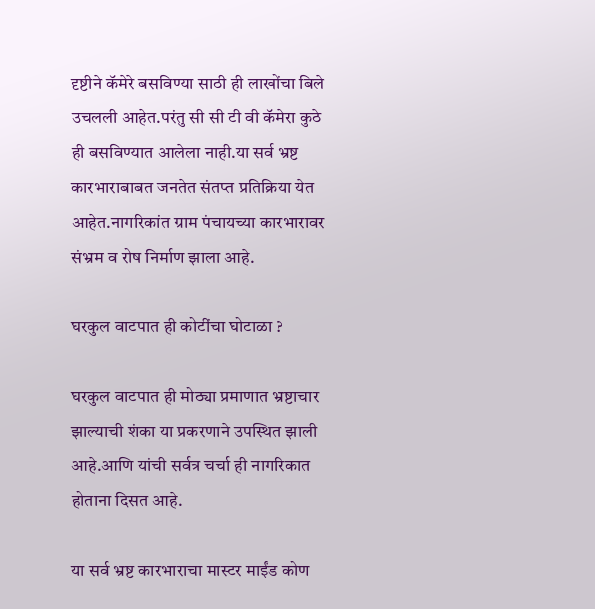दृष्टीने कॅमेरे बसविण्या साठी ही लाखोंचा बिले उचलली आहेत.परंतु सी सी टी वी कॅमेरा कुठे ही बसविण्यात आलेला नाही.या सर्व भ्रष्ट कारभाराबाबत जनतेत संतप्त प्रतिक्रिया येत आहेत.नागरिकांत ग्राम पंचायच्या कारभारावर संभ्रम व रोष निर्माण झाला आहे.

घरकुल वाटपात ही कोटींचा घोटाळा ?

घरकुल वाटपात ही मोठ्या प्रमाणात भ्रष्टाचार झाल्याची शंका या प्रकरणाने उपस्थित झाली आहे.आणि यांची सर्वत्र चर्चा ही नागरिकात होताना दिसत आहे.

या सर्व भ्रष्ट कारभाराचा मास्टर माईंड कोण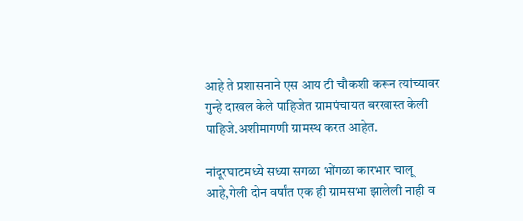आहे ते प्रशासनाने एस आय टी चौकशी करून त्यांच्यावर गुन्हे दाखल केले पाहिजेत ग्रामपंचायत बरखास्त केली पाहिजे.अशीमागणी ग्रामस्थ करत आहेत.

नांदूरघाटमध्ये सध्या सगळा भोंगळा कारभार चालू आहे,गेली दोन वर्षांत एक ही ग्रामसभा झालेली नाही व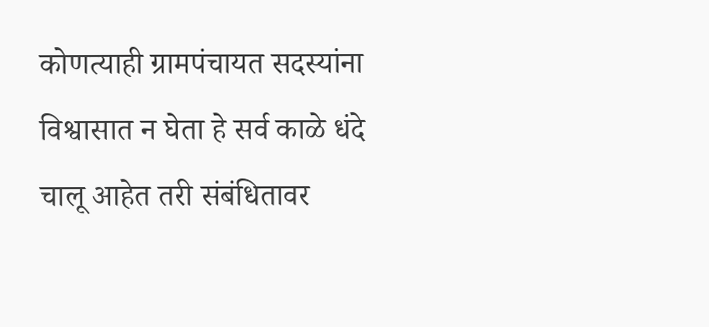कोणत्याही ग्रामपंचायत सदस्यांना विश्वासात न घेता हे सर्व काळे धंदे चालू आहेत तरी संबंधितावर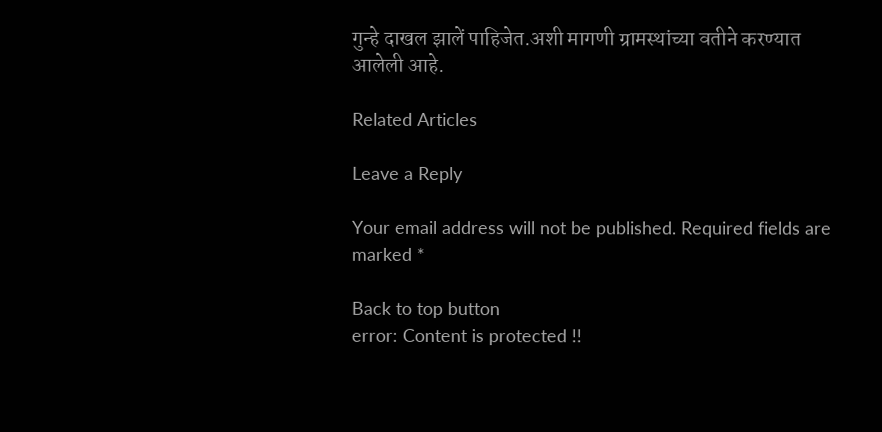गुन्हे दाखल झालें पाहिजेत.अशी मागणी ग्रामस्थांच्या वतीने करण्यात आलेली आहे.

Related Articles

Leave a Reply

Your email address will not be published. Required fields are marked *

Back to top button
error: Content is protected !!